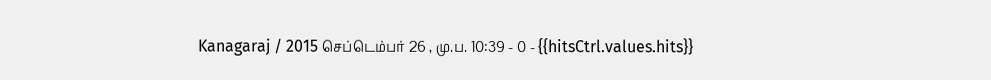Kanagaraj / 2015 செப்டெம்பர் 26 , மு.ப. 10:39 - 0 - {{hitsCtrl.values.hits}}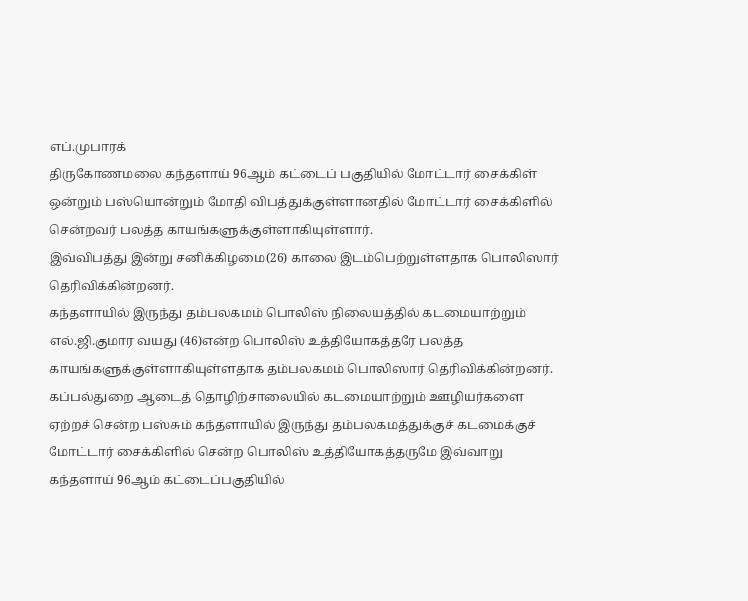எப்.முபாரக்
திருகோணமலை கந்தளாய் 96ஆம் கட்டைப் பகுதியில் மோட்டார் சைக்கிள் ஒன்றும் பஸ்யொன்றும் மோதி விபத்துக்குள்ளானதில் மோட்டார் சைக்கிளில் சென்றவர் பலத்த காயங்களுக்குள்ளாகியுள்ளார்.
இவ்விபத்து இன்று சனிக்கிழமை(26) காலை இடம்பெற்றுள்ளதாக பொலிஸார் தெரிவிக்கின்றனர்.
கந்தளாயில் இருந்து தம்பலகமம் பொலிஸ் நிலையத்தில் கடமையாற்றும் எல்.ஜி.குமார வயது (46)என்ற பொலிஸ் உத்தியோகத்தரே பலத்த காயங்களுக்குள்ளாகியுள்ளதாக தம்பலகமம் பொலிஸார் தெரிவிக்கின்றனர்.
கப்பல்துறை ஆடைத் தொழிற்சாலையில் கடமையாற்றும் ஊழியர்களை ஏற்றச் சென்ற பஸ்சும் கந்தளாயில் இருந்து தம்பலகமத்துக்குச் கடமைக்குச் மோட்டார் சைக்கிளில் சென்ற பொலிஸ் உத்தியோகத்தருமே இவ்வாறு கந்தளாய் 96ஆம் கட்டைப்பகுதியில்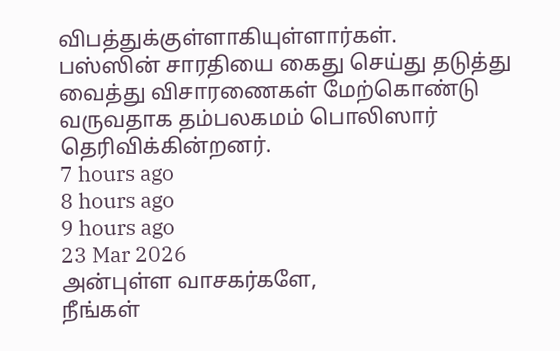விபத்துக்குள்ளாகியுள்ளார்கள்.
பஸ்ஸின் சாரதியை கைது செய்து தடுத்து வைத்து விசாரணைகள் மேற்கொண்டு வருவதாக தம்பலகமம் பொலிஸார் தெரிவிக்கின்றனர்.
7 hours ago
8 hours ago
9 hours ago
23 Mar 2026
அன்புள்ள வாசகர்களே,
நீங்கள்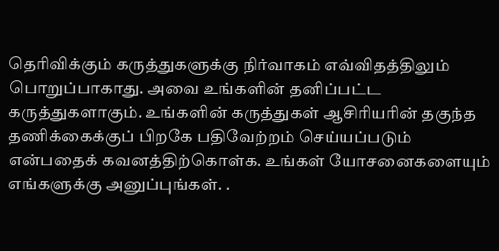தெரிவிக்கும் கருத்துகளுக்கு நிர்வாகம் எவ்விதத்திலும் பொறுப்பாகாது. அவை உங்களின் தனிப்பட்ட கருத்துகளாகும். உங்களின் கருத்துகள் ஆசிரியரின் தகுந்த தணிக்கைக்குப் பிறகே பதிவேற்றம் செய்யப்படும் என்பதைக் கவனத்திற்கொள்க. உங்கள் யோசனைகளையும் எங்களுக்கு அனுப்புங்கள். .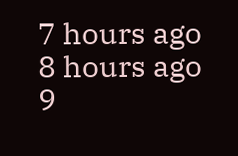7 hours ago
8 hours ago
9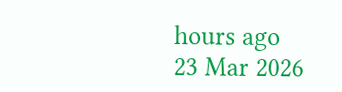hours ago
23 Mar 2026